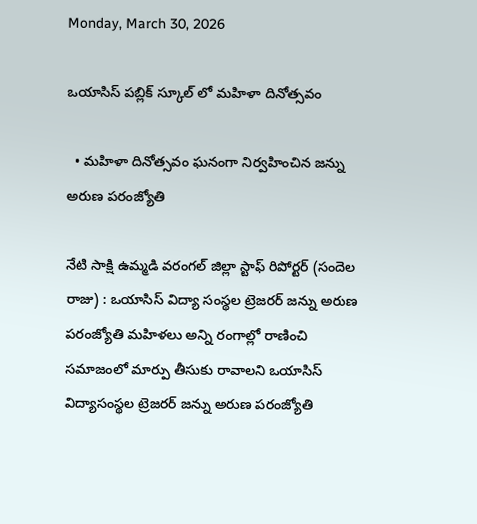Monday, March 30, 2026

ఒయాసిస్ పబ్లిక్ స్కూల్ లో మహిళా దినోత్సవం

  • మహిళా దినోత్సవం ఘనంగా నిర్వహించిన జన్ను అరుణ పరంజ్యోతి

నేటి సాక్షి ఉమ్మడి వరంగల్ జిల్లా స్టాఫ్ రిపోర్టర్ (సందెల రాజు) : ఒయాసిస్ విద్యా సంస్థల ట్రెజరర్ జన్ను అరుణ పరంజ్యోతి మహిళలు అన్ని రంగాల్లో రాణించి సమాజంలో మార్పు తీసుకు రావాలని ఒయాసిస్ విద్యాసంస్థల ట్రెజరర్ జన్ను అరుణ పరంజ్యోతి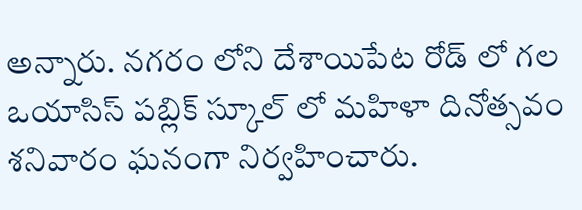అన్నారు. నగరం లోని దేశాయిపేట రోడ్ లో గల ఒయాసిస్ పబ్లిక్ స్కూల్ లో మహిళా దినోత్సవం శనివారం ఘనంగా నిర్వహించారు.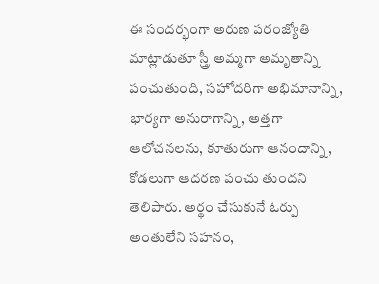ఈ సందర్భంగా అరుణ పరంజ్యోతి మాట్లాడుతూ స్త్రీ అమ్మగా అమృతాన్ని పంచుతుంది, సహోదరిగా అభిమానాన్ని, భార్యగా అనురాగాన్ని, అత్తగా ఆలోచనలను, కూతురుగా ఆనందాన్ని, కోడలుగా ఆదరణ పంచు తుందని తెలిపారు. అర్థం చేసుకునే ఓర్పు అంతులేని సహనం,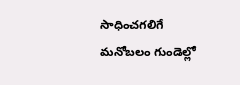సాధించగలిగే మనోబలం గుండెల్లో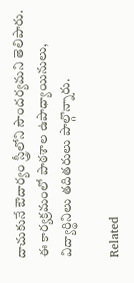దాచుకునే ఔదార్యం స్త్రీలోని సౌందర్యమని తెలిపారు. ఈ కార్యక్రమంలో పాఠశాల ఉపాధ్యాయినులు, విద్యార్థినిలు తదితరులు పాల్గొన్నారు.

Related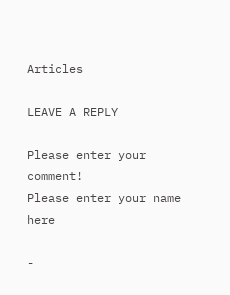Articles

LEAVE A REPLY

Please enter your comment!
Please enter your name here

-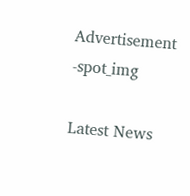Advertisement -spot_img

Latest News